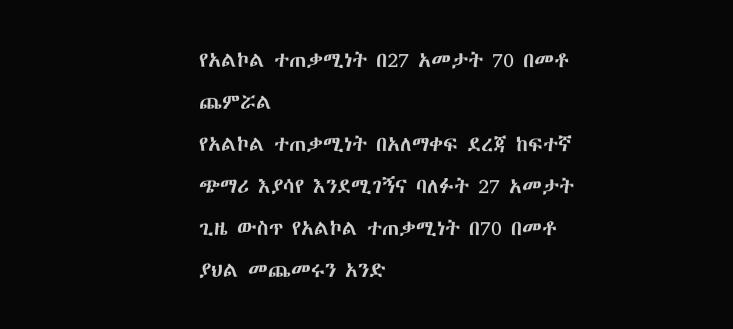የአልኮል ተጠቃሚነት በ27 አመታት 70 በመቶ ጨምሯል
የአልኮል ተጠቃሚነት በአለማቀፍ ደረጃ ከፍተኛ ጭማሪ እያሳየ እንደሚገኝና ባለፉት 27 አመታት ጊዜ ውስጥ የአልኮል ተጠቃሚነት በ70 በመቶ ያህል መጨመሩን አንድ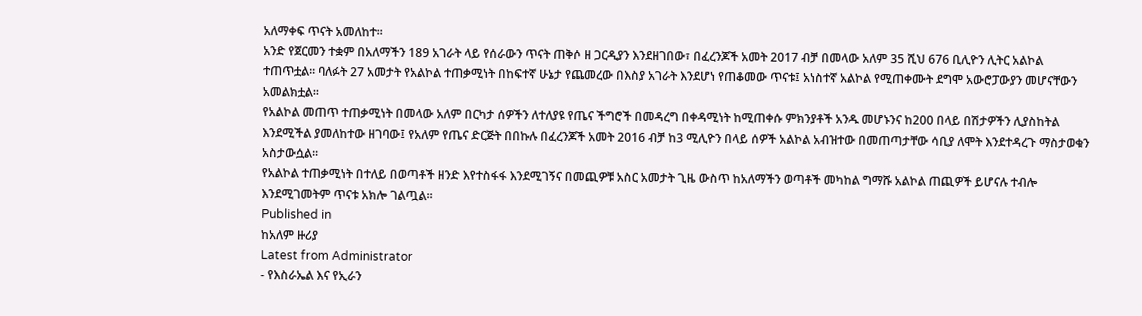አለማቀፍ ጥናት አመለከተ፡፡
አንድ የጀርመን ተቋም በአለማችን 189 አገራት ላይ የሰራውን ጥናት ጠቅሶ ዘ ጋርዲያን እንደዘገበው፣ በፈረንጆች አመት 2017 ብቻ በመላው አለም 35 ሺህ 676 ቢሊዮን ሊትር አልኮል ተጠጥቷል፡፡ ባለፉት 27 አመታት የአልኮል ተጠቃሚነት በከፍተኛ ሁኔታ የጨመረው በእስያ አገራት እንደሆነ የጠቆመው ጥናቱ፤ አነስተኛ አልኮል የሚጠቀሙት ደግሞ አውሮፓውያን መሆናቸውን አመልክቷል፡፡
የአልኮል መጠጥ ተጠቃሚነት በመላው አለም በርካታ ሰዎችን ለተለያዩ የጤና ችግሮች በመዳረግ በቀዳሚነት ከሚጠቀሱ ምክንያቶች አንዱ መሆኑንና ከ200 በላይ በሽታዎችን ሊያስከትል እንደሚችል ያመለከተው ዘገባው፤ የአለም የጤና ድርጅት በበኩሉ በፈረንጆች አመት 2016 ብቻ ከ3 ሚሊዮን በላይ ሰዎች አልኮል አብዝተው በመጠጣታቸው ሳቢያ ለሞት እንደተዳረጉ ማስታወቁን አስታውሷል፡፡
የአልኮል ተጠቃሚነት በተለይ በወጣቶች ዘንድ እየተስፋፋ እንደሚገኝና በመጪዎቹ አስር አመታት ጊዜ ውስጥ ከአለማችን ወጣቶች መካከል ግማሹ አልኮል ጠጪዎች ይሆናሉ ተብሎ እንደሚገመትም ጥናቱ አክሎ ገልጧል፡፡
Published in
ከአለም ዙሪያ
Latest from Administrator
- የእስራኤል እና የኢራን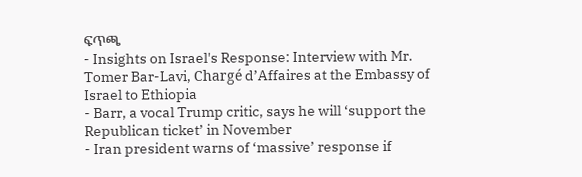ፍጥጫ
- Insights on Israel's Response: Interview with Mr. Tomer Bar-Lavi, Chargé d’Affaires at the Embassy of Israel to Ethiopia
- Barr, a vocal Trump critic, says he will ‘support the Republican ticket’ in November
- Iran president warns of ‘massive’ response if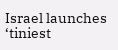Israel launches ‘tiniest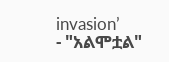invasion’
- "አልሞቷል"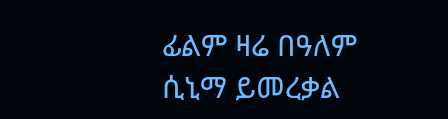ፊልም ዛሬ በዓለም ሲኒማ ይመረቃል